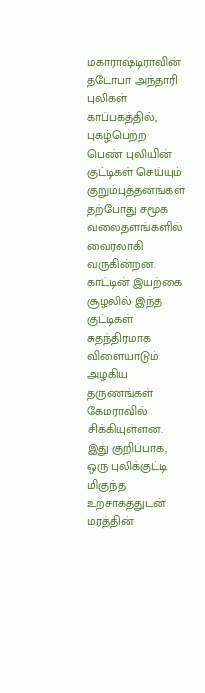மகாராஷ்டிராவின் தடோபா அந்தாரி புலிகள் காப்பகத்தில், புகழ்பெற்ற பெண் புலியின் குட்டிகள் செய்யும் குறும்புத்தனங்கள் தற்போது சமூக வலைதளங்களில் வைரலாகி வருகின்றன. காட்டின் இயற்கை சூழலில் இந்த குட்டிகள் சுதந்திரமாக விளையாடும் அழகிய தருணங்கள் கேமராவில் சிக்கியுள்ளன.
இது குறிப்பாக, ஒரு புலிக்குட்டி மிகுந்த உற்சாகத்துடன் மரத்தின்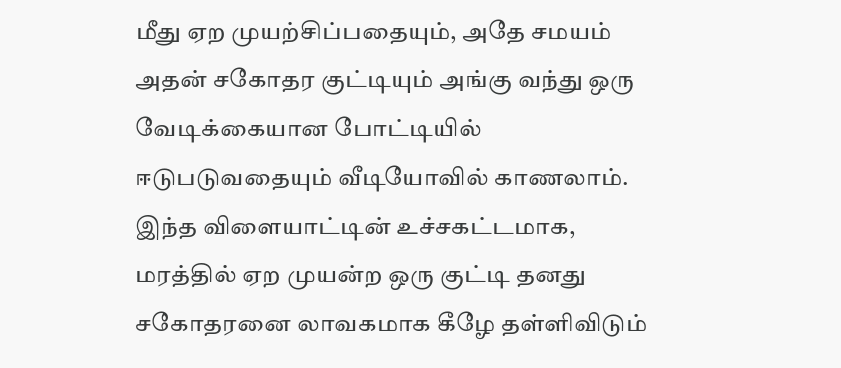மீது ஏற முயற்சிப்பதையும், அதே சமயம் அதன் சகோதர குட்டியும் அங்கு வந்து ஒரு வேடிக்கையான போட்டியில் ஈடுபடுவதையும் வீடியோவில் காணலாம். இந்த விளையாட்டின் உச்சகட்டமாக, மரத்தில் ஏற முயன்ற ஒரு குட்டி தனது சகோதரனை லாவகமாக கீழே தள்ளிவிடும்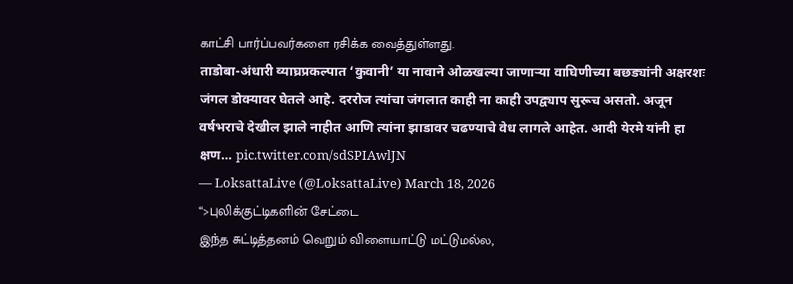காட்சி பார்ப்பவர்களை ரசிக்க வைத்துள்ளது.
ताडोबा-अंधारी व्याघ्रप्रकल्पात ‘कुवानी’ या नावाने ओळखल्या जाणाऱ्या वाघिणीच्या बछड्यांनी अक्षरशः जंगल डोक्यावर घेतले आहे. दररोज त्यांचा जंगलात काही ना काही उपद्व्याप सुरूच असतो. अजून वर्षभराचे देखील झाले नाहीत आणि त्यांना झाडावर चढण्याचे वेध लागले आहेत. आदी येरमे यांनी हा क्षण… pic.twitter.com/sdSPIAwlJN
— LoksattaLive (@LoksattaLive) March 18, 2026
“>புலிக்குட்டிகளின் சேட்டை
இந்த சுட்டித்தனம் வெறும் விளையாட்டு மட்டுமல்ல,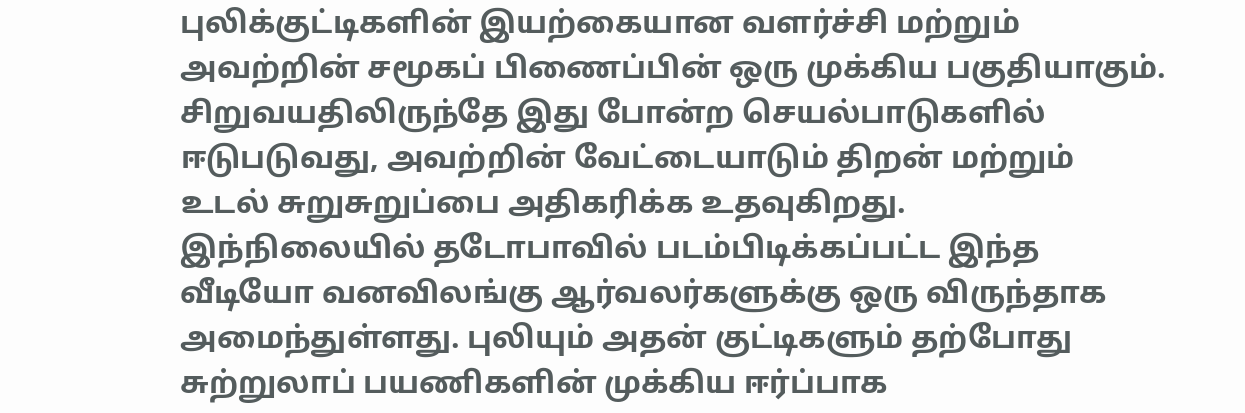புலிக்குட்டிகளின் இயற்கையான வளர்ச்சி மற்றும் அவற்றின் சமூகப் பிணைப்பின் ஒரு முக்கிய பகுதியாகும். சிறுவயதிலிருந்தே இது போன்ற செயல்பாடுகளில் ஈடுபடுவது, அவற்றின் வேட்டையாடும் திறன் மற்றும் உடல் சுறுசுறுப்பை அதிகரிக்க உதவுகிறது.
இந்நிலையில் தடோபாவில் படம்பிடிக்கப்பட்ட இந்த வீடியோ வனவிலங்கு ஆர்வலர்களுக்கு ஒரு விருந்தாக அமைந்துள்ளது. புலியும் அதன் குட்டிகளும் தற்போது சுற்றுலாப் பயணிகளின் முக்கிய ஈர்ப்பாக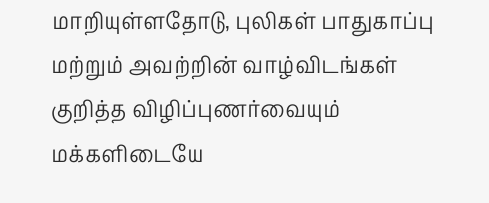மாறியுள்ளதோடு, புலிகள் பாதுகாப்பு மற்றும் அவற்றின் வாழ்விடங்கள் குறித்த விழிப்புணர்வையும் மக்களிடையே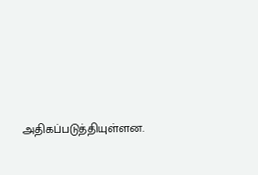அதிகப்படுத்தியுள்ளன.